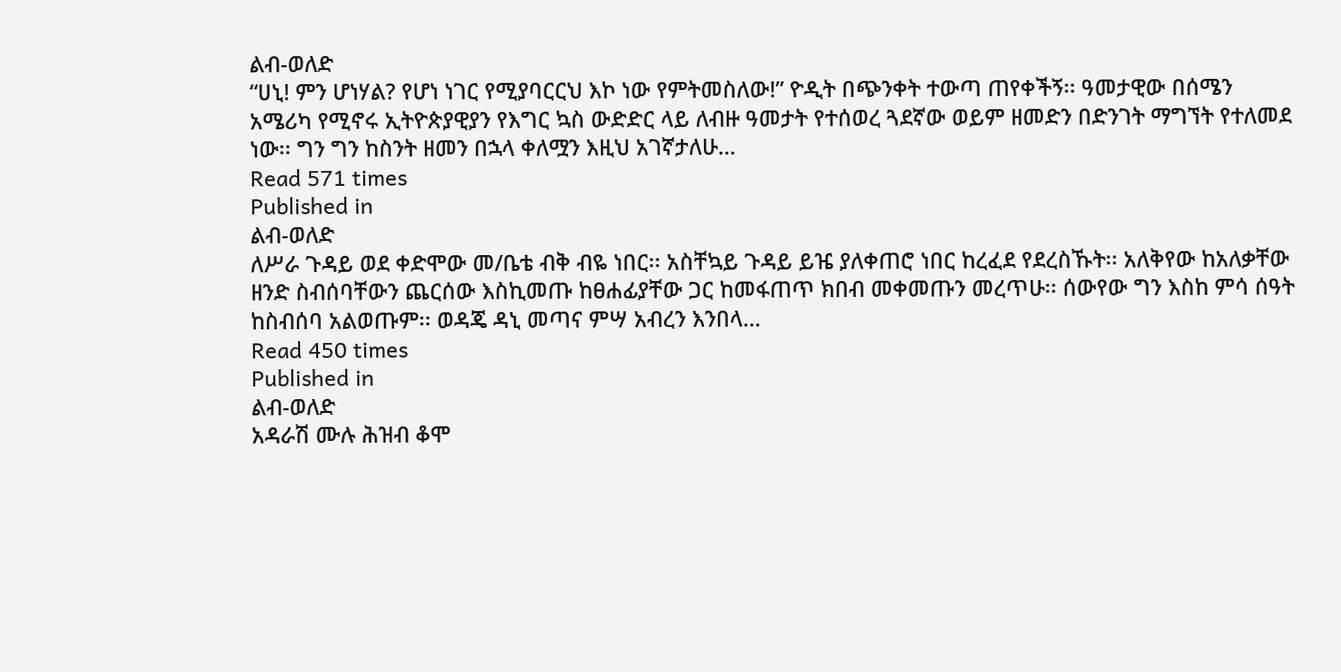ልብ-ወለድ
“ሀኒ! ምን ሆነሃል? የሆነ ነገር የሚያባርርህ እኮ ነው የምትመስለው!” ዮዲት በጭንቀት ተውጣ ጠየቀችኝ፡፡ ዓመታዊው በሰሜን አሜሪካ የሚኖሩ ኢትዮጵያዊያን የእግር ኳስ ውድድር ላይ ለብዙ ዓመታት የተሰወረ ጓደኛው ወይም ዘመድን በድንገት ማግኘት የተለመደ ነው፡፡ ግን ግን ከስንት ዘመን በኋላ ቀለሟን እዚህ አገኛታለሁ…
Read 571 times
Published in
ልብ-ወለድ
ለሥራ ጉዳይ ወደ ቀድሞው መ/ቤቴ ብቅ ብዬ ነበር፡፡ አስቸኳይ ጉዳይ ይዤ ያለቀጠሮ ነበር ከረፈደ የደረስኹት፡፡ አለቅየው ከአለቃቸው ዘንድ ስብሰባቸውን ጨርሰው እስኪመጡ ከፀሐፊያቸው ጋር ከመፋጠጥ ክበብ መቀመጡን መረጥሁ፡፡ ሰውየው ግን እስከ ምሳ ሰዓት ከስብሰባ አልወጡም፡፡ ወዳጄ ዳኒ መጣና ምሣ አብረን እንበላ…
Read 450 times
Published in
ልብ-ወለድ
አዳራሽ ሙሉ ሕዝብ ቆሞ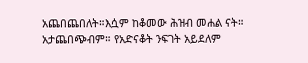አጨበጨበለት።እሷም ከቆመው ሕዝብ መሐል ናት። አታጨበጭብም። የአድናቆት ንፍገት አይደለም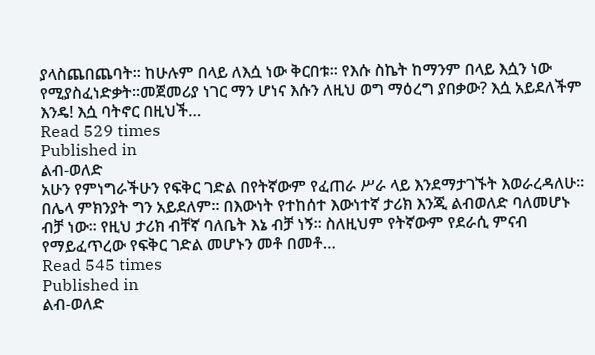ያላስጨበጨባት። ከሁሉም በላይ ለእሷ ነው ቅርበቱ። የእሱ ስኬት ከማንም በላይ እሷን ነው የሚያስፈነድቃት።መጀመሪያ ነገር ማን ሆነና እሱን ለዚህ ወግ ማዕረግ ያበቃው? እሷ አይደለችም እንዴ! እሷ ባትኖር በዚህች…
Read 529 times
Published in
ልብ-ወለድ
አሁን የምነግራችሁን የፍቅር ገድል በየትኛውም የፈጠራ ሥራ ላይ እንደማታገኙት እወራረዳለሁ፡፡ በሌላ ምክንያት ግን አይደለም። በእውነት የተከሰተ እውነተኛ ታሪክ እንጂ ልብወለድ ባለመሆኑ ብቻ ነው፡፡ የዚህ ታሪክ ብቸኛ ባለቤት እኔ ብቻ ነኝ፡፡ ስለዚህም የትኛውም የደራሲ ምናብ የማይፈጥረው የፍቅር ገድል መሆኑን መቶ በመቶ…
Read 545 times
Published in
ልብ-ወለድ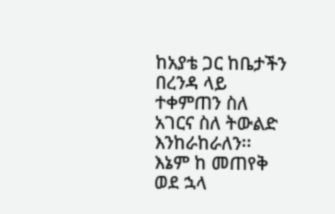ከአያቴ ጋር ከቤታችን በረንዳ ላይ ተቀምጠን ስለ አገርና ስለ ትውልድ እንከራከራለን፡፡ እኔም ከ መጠየቅ ወደ ኋላ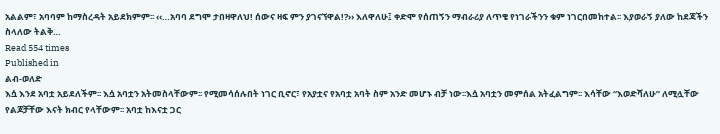አልልም፣ አባባም ከማስረዳት አይደክምም፡፡ ‹‹…አባባ ደግሞ ታበዛዋለህ! ሰውና ዛፍ ምን ያገናኘዋል!?›› እለዋለሁ፤ ቀድሞ የሰጠኝን ማብራሪያ ለጥቄ የነገራችንን ቁም ነገርበመከተል፡፡ እያወራኝ ያለው ከደጃችን ስላለው ትልቅ…
Read 554 times
Published in
ልብ-ወለድ
እሷ እንደ አባቷ አይደለችም፡፡ እሷ አባቷን አትመስላቸውም፡፡ የሚመሳሰሉበት ነገር ቢኖር፣ የአያቷና የአባቷ አባት ስም አንድ መሆኑ ብቻ ነው፡፡እሷ አባቷን መምሰል አትፈልግም፡፡ እሳቸው “እወድሻለሁ” ለሚሏቸው የልጆቻቸው እናት ክብር የላቸውም፡፡ አባቷ ከእናቷ ጋር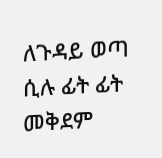ለጉዳይ ወጣ ሲሉ ፊት ፊት መቅደም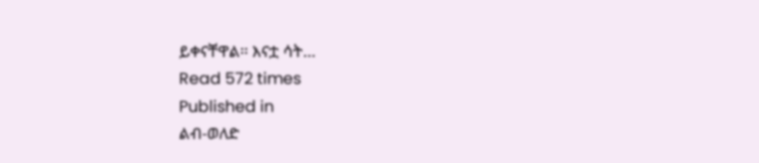ይቀናቸዋል፡፡ እናቷ ሳት…
Read 572 times
Published in
ልብ-ወለድ